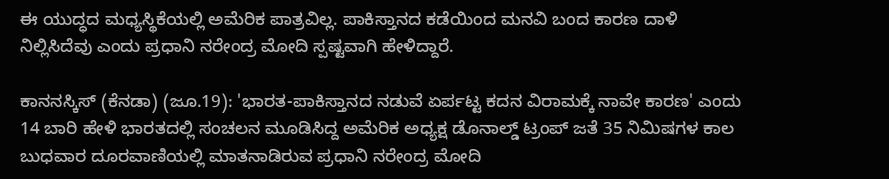ಈ ಯುದ್ಧದ ಮಧ್ಯಸ್ಥಿಕೆಯಲ್ಲಿ ಅಮೆರಿಕ ಪಾತ್ರವಿಲ್ಲ. ಪಾಕಿಸ್ತಾನದ ಕಡೆಯಿಂದ ಮನವಿ ಬಂದ ಕಾರಣ ದಾಳಿ ನಿಲ್ಲಿಸಿದೆವು ಎಂದು ಪ್ರಧಾನಿ ನರೇಂದ್ರ ಮೋದಿ ಸ್ಪಷ್ಟವಾಗಿ ಹೇಳಿದ್ದಾರೆ.

ಕಾನನಸ್ಕಿಸ್ (ಕೆನಡಾ) (ಜೂ.19): 'ಭಾರತ-ಪಾಕಿಸ್ತಾನದ ನಡುವೆ ಏರ್ಪಟ್ಟ ಕದನ ವಿರಾಮಕ್ಕೆ ನಾವೇ ಕಾರಣ' ಎಂದು 14 ಬಾರಿ ಹೇಳಿ ಭಾರತದಲ್ಲಿ ಸಂಚಲನ ಮೂಡಿಸಿದ್ದ ಅಮೆರಿಕ ಅಧ್ಯಕ್ಷ ಡೊನಾಲ್ಡ್ ಟ್ರಂಪ್ ಜತೆ 35 ನಿಮಿಷಗಳ ಕಾಲ ಬುಧವಾರ ದೂರವಾಣಿಯಲ್ಲಿ ಮಾತನಾಡಿರುವ ಪ್ರಧಾನಿ ನರೇಂದ್ರ ಮೋದಿ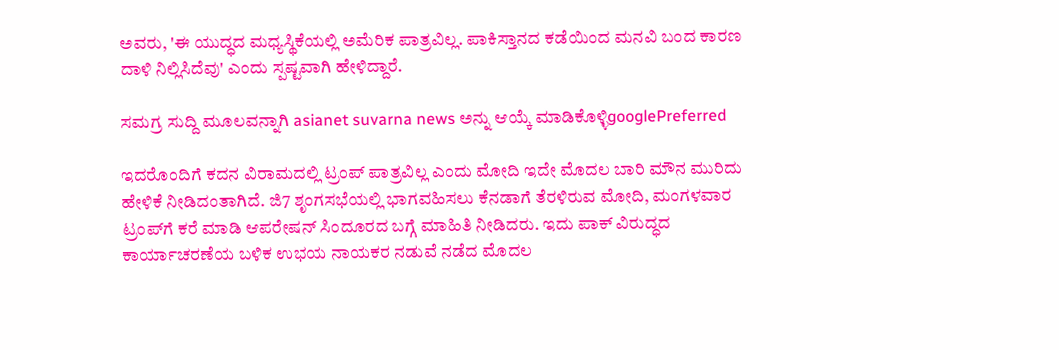ಅವರು, 'ಈ ಯುದ್ಧದ ಮಧ್ಯಸ್ಥಿಕೆಯಲ್ಲಿ ಅಮೆರಿಕ ಪಾತ್ರವಿಲ್ಲ. ಪಾಕಿಸ್ತಾನದ ಕಡೆಯಿಂದ ಮನವಿ ಬಂದ ಕಾರಣ ದಾಳಿ ನಿಲ್ಲಿಸಿದೆವು' ಎಂದು ಸ್ಪಷ್ಟವಾಗಿ ಹೇಳಿದ್ದಾರೆ.

ಸಮಗ್ರ ಸುದ್ದಿ ಮೂಲವನ್ನಾಗಿ asianet suvarna news ಅನ್ನು ಆಯ್ಕೆ ಮಾಡಿಕೊಳ್ಳಿgooglePreferred

ಇದರೊಂದಿಗೆ ಕದನ ವಿರಾಮದಲ್ಲಿ ಟ್ರಂಪ್ ಪಾತ್ರವಿಲ್ಲ ಎಂದು ಮೋದಿ ಇದೇ ಮೊದಲ ಬಾರಿ ಮೌನ ಮುರಿದು ಹೇಳಿಕೆ ನೀಡಿದಂತಾಗಿದೆ. ಜಿ7 ಶೃಂಗಸಭೆಯಲ್ಲಿ ಭಾಗವಹಿಸಲು ಕೆನಡಾಗೆ ತೆರಳಿರುವ ಮೋದಿ, ಮಂಗಳವಾರ ಟ್ರಂಪ್‌ಗೆ ಕರೆ ಮಾಡಿ ಆಪರೇಷನ್ ಸಿಂದೂರದ ಬಗ್ಗೆ ಮಾಹಿತಿ ನೀಡಿದರು. ಇದು ಪಾಕ್ ವಿರುದ್ಧದ ಕಾರ್ಯಾಚರಣೆಯ ಬಳಿಕ ಉಭಯ ನಾಯಕರ ನಡುವೆ ನಡೆದ ಮೊದಲ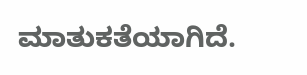ಮಾತುಕತೆಯಾಗಿದೆ.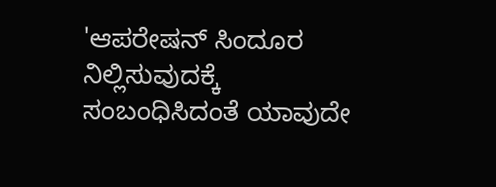'ಆಪರೇಷನ್ ಸಿಂದೂರ ನಿಲ್ಲಿಸುವುದಕ್ಕೆ ಸಂಬಂಧಿಸಿದಂತೆ ಯಾವುದೇ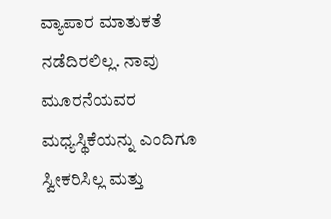ವ್ಯಾಪಾರ ಮಾತುಕತೆ ನಡೆದಿರಲಿಲ್ಲ. ನಾವು ಮೂರನೆಯವರ ಮಧ್ಯಸ್ಥಿಕೆಯನ್ನು ಎಂದಿಗೂ ಸ್ವೀಕರಿಸಿಲ್ಲ ಮತ್ತು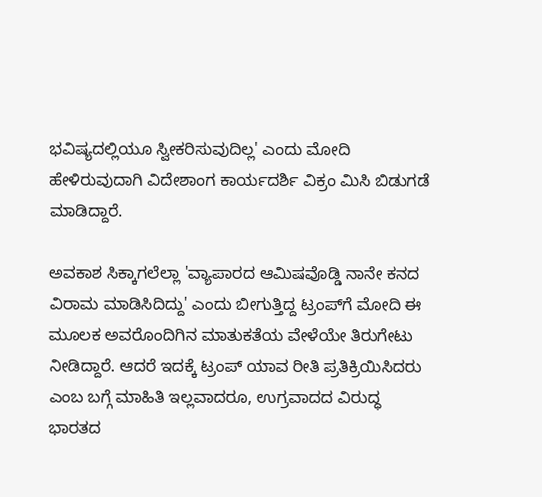ಭವಿಷ್ಯದಲ್ಲಿಯೂ ಸ್ವೀಕರಿಸುವುದಿಲ್ಲ' ಎಂದು ಮೋದಿ ಹೇಳಿರುವುದಾಗಿ ವಿದೇಶಾಂಗ ಕಾರ್ಯದರ್ಶಿ ವಿಕ್ರಂ ಮಿಸಿ ಬಿಡುಗಡೆ ಮಾಡಿದ್ದಾರೆ.

ಅವಕಾಶ ಸಿಕ್ಕಾಗಲೆಲ್ಲಾ 'ವ್ಯಾಪಾರದ ಆಮಿಷವೊಡ್ಡಿ ನಾನೇ ಕನದ ವಿರಾಮ ಮಾಡಿಸಿದಿದ್ದು' ಎಂದು ಬೀಗುತ್ತಿದ್ದ ಟ್ರಂಪ್‌ಗೆ ಮೋದಿ ಈ ಮೂಲಕ ಅವರೊಂದಿಗಿನ ಮಾತುಕತೆಯ ವೇಳೆಯೇ ತಿರುಗೇಟು ನೀಡಿದ್ದಾರೆ. ಆದರೆ ಇದಕ್ಕೆ ಟ್ರಂಪ್ ಯಾವ ರೀತಿ ಪ್ರತಿಕ್ರಿಯಿಸಿದರು ಎಂಬ ಬಗ್ಗೆ ಮಾಹಿತಿ ಇಲ್ಲವಾದರೂ, ಉಗ್ರವಾದದ ವಿರುದ್ಧ ಭಾರತದ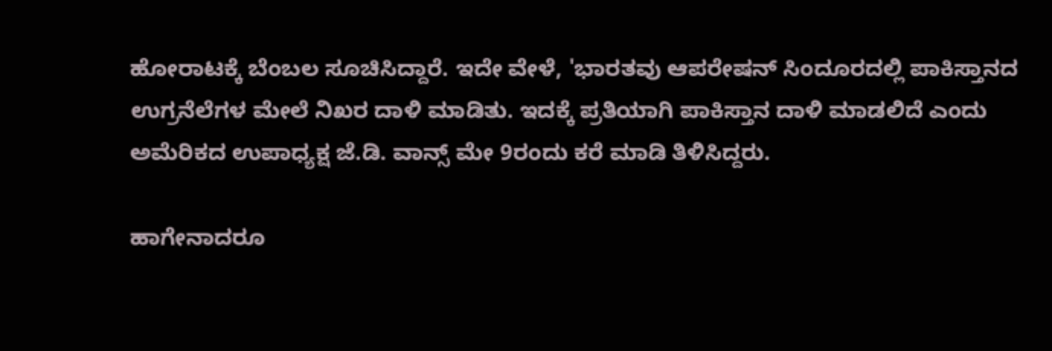ಹೋರಾಟಕ್ಕೆ ಬೆಂಬಲ ಸೂಚಿಸಿದ್ದಾರೆ. ಇದೇ ವೇಳೆ, 'ಭಾರತವು ಆಪರೇಷನ್ ಸಿಂದೂರದಲ್ಲಿ ಪಾಕಿಸ್ತಾನದ ಉಗ್ರನೆಲೆಗಳ ಮೇಲೆ ನಿಖರ ದಾಳಿ ಮಾಡಿತು. ಇದಕ್ಕೆ ಪ್ರತಿಯಾಗಿ ಪಾಕಿಸ್ತಾನ ದಾಳಿ ಮಾಡಲಿದೆ ಎಂದು ಅಮೆರಿಕದ ಉಪಾಧ್ಯಕ್ಷ ಜೆ.ಡಿ. ವಾನ್ಸ್ ಮೇ 9ರಂದು ಕರೆ ಮಾಡಿ ತಿಳಿಸಿದ್ದರು.

ಹಾಗೇನಾದರೂ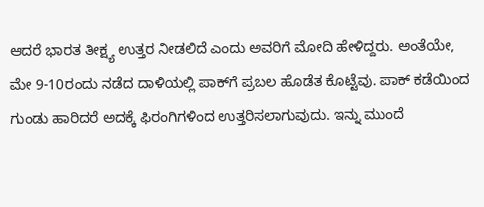ಆದರೆ ಭಾರತ ತೀಕ್ಷ್ಯ ಉತ್ತರ ನೀಡಲಿದೆ ಎಂದು ಅವರಿಗೆ ಮೋದಿ ಹೇಳಿದ್ದರು. ಅಂತೆಯೇ, ಮೇ 9-10ರಂದು ನಡೆದ ದಾಳಿಯಲ್ಲಿ ಪಾಕ್‌ಗೆ ಪ್ರಬಲ ಹೊಡೆತ ಕೊಟ್ಟೆವು. ಪಾಕ್ ಕಡೆಯಿಂದ ಗುಂಡು ಹಾರಿದರೆ ಅದಕ್ಕೆ ಫಿರಂಗಿಗಳಿಂದ ಉತ್ತರಿಸಲಾಗುವುದು. ಇನ್ನು ಮುಂದೆ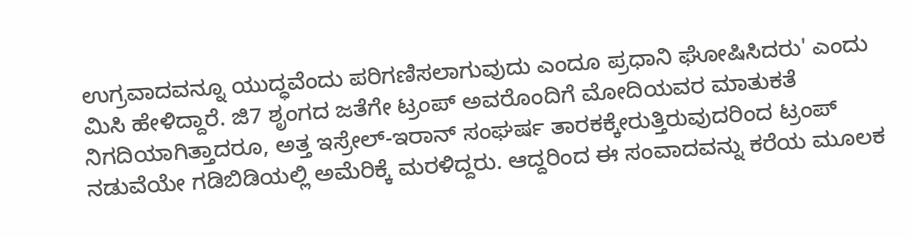ಉಗ್ರವಾದವನ್ನೂ ಯುದ್ಧವೆಂದು ಪರಿಗಣಿಸಲಾಗುವುದು ಎಂದೂ ಪ್ರಧಾನಿ ಘೋಷಿಸಿದರು' ಎಂದು ಮಿಸಿ ಹೇಳಿದ್ದಾರೆ. ಜಿ7 ಶೃಂಗದ ಜತೆಗೇ ಟ್ರಂಪ್ ಅವರೊಂದಿಗೆ ಮೋದಿಯವರ ಮಾತುಕತೆ ನಿಗದಿಯಾಗಿತ್ತಾದರೂ, ಅತ್ತ ಇಸ್ರೇಲ್-ಇರಾನ್ ಸಂಘರ್ಷ ತಾರಕಕ್ಕೇರುತ್ತಿರುವುದರಿಂದ ಟ್ರಂಪ್ ನಡುವೆಯೇ ಗಡಿಬಿಡಿಯಲ್ಲಿ ಅಮೆರಿಕ್ಕೆ ಮರಳಿದ್ದರು. ಆದ್ದರಿಂದ ಈ ಸಂವಾದವನ್ನು ಕರೆಯ ಮೂಲಕ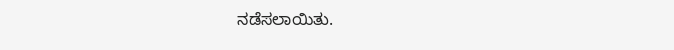ನಡೆಸಲಾಯಿತು.